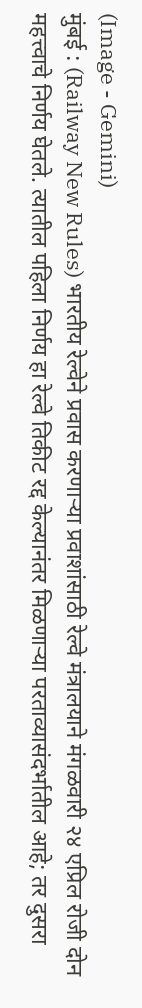(Image - Gemini)
मुंबई : (Railway New Rules) भारतीय रेल्वेने प्रवास करणाऱ्या प्रवाशांसाठी रेल्वे मंत्रालयाने मंगळवारी २४ एप्रिल रोजी दोन महत्त्वाचे निर्णय घेतले. त्यातील पहिला निर्णय हा रेल्वे तिकीट रद्द केल्यानंतर मिळणाऱ्या परताव्यासंदर्भातील आहे; तर दुसरा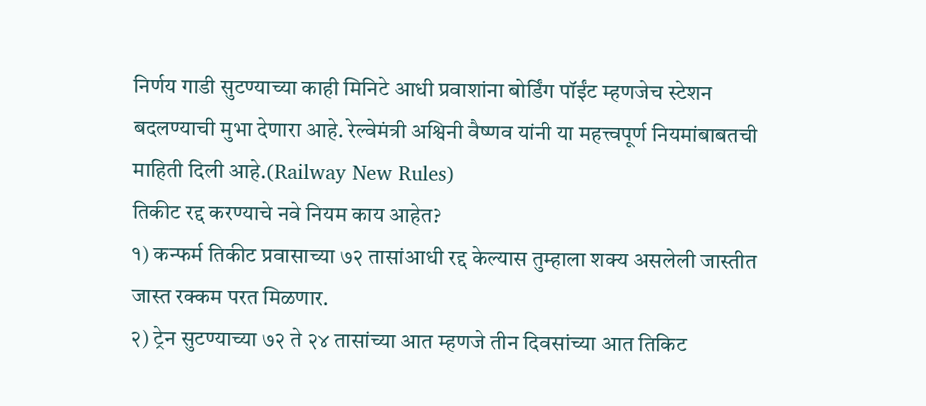निर्णय गाडी सुटण्याच्या काही मिनिटे आधी प्रवाशांना बोर्डिंग पॉईंट म्हणजेच स्टेशन बदलण्याची मुभा देणारा आहे. रेल्वेमंत्री अश्विनी वैष्णव यांनी या महत्त्वपूर्ण नियमांबाबतची माहिती दिली आहे.(Railway New Rules)
तिकीट रद्द करण्याचे नवे नियम काय आहेत?
१) कन्फर्म तिकीट प्रवासाच्या ७२ तासांआधी रद्द केल्यास तुम्हाला शक्य असलेली जास्तीत जास्त रक्कम परत मिळणार.
२) ट्रेन सुटण्याच्या ७२ ते २४ तासांच्या आत म्हणजे तीन दिवसांच्या आत तिकिट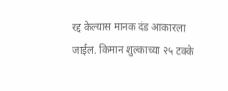रद्द केल्यास मानक दंड आकारला जाईल. किमान शुल्काच्या २५ टक्के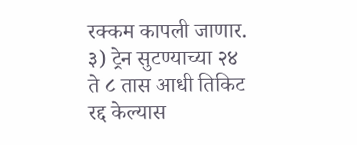रक्कम कापली जाणार.
३) ट्रेन सुटण्याच्या २४ ते ८ तास आधी तिकिट रद्द केल्यास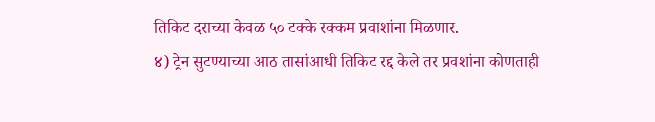तिकिट दराच्या केवळ ५० टक्के रक्कम प्रवाशांना मिळणार.
४) ट्रेन सुटण्याच्या आठ तासांआधी तिकिट रद्द केले तर प्रवशांना कोणताही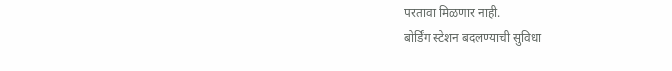परतावा मिळणार नाही.
बोर्डिंग स्टेशन बदलण्याची सुविधा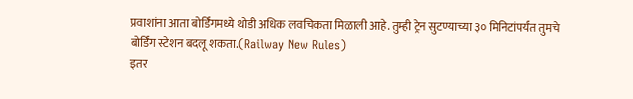प्रवाशांना आता बोर्डिंगमध्ये थोडी अधिक लवचिकता मिळाली आहे. तुम्ही ट्रेन सुटण्याच्या ३० मिनिटांपर्यंत तुमचे बोर्डिंग स्टेशन बदलू शकता.(Railway New Rules)
इतर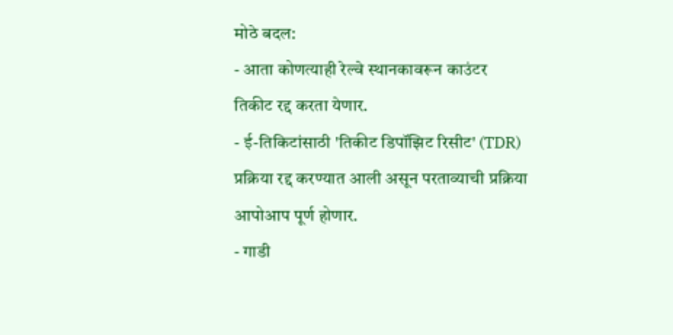मोठे बदल:
- आता कोणत्याही रेल्वे स्थानकावरून काउंटर तिकीट रद्द करता येणार.
- ई-तिकिटांसाठी 'तिकीट डिपॉझिट रिसीट' (TDR) प्रक्रिया रद्द करण्यात आली असून परताव्याची प्रक्रिया आपोआप पूर्ण होणार.
- गाडी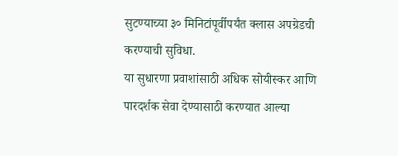सुटण्याच्या ३० मिनिटांपूर्वीपर्यंत क्लास अपग्रेडची करण्याची सुविधा.
या सुधारणा प्रवाशांसाठी अधिक सोयीस्कर आणि पारदर्शक सेवा देण्यासाठी करण्यात आल्या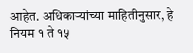आहेत. अधिकाऱ्यांच्या माहितीनुसार, हे नियम १ ते १५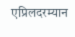एप्रिलदरम्यान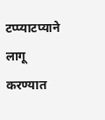टप्प्याटप्याने लागू करण्यात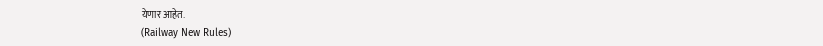येणार आहेत.
(Railway New Rules)